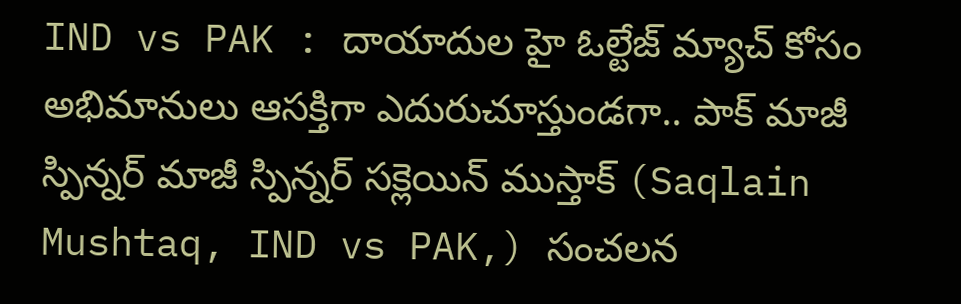IND vs PAK : దాయాదుల హై ఓల్టేజ్ మ్యాచ్ కోసం అభిమానులు ఆసక్తిగా ఎదురుచూస్తుండగా.. పాక్ మాజీ స్పిన్నర్ మాజీ స్పిన్నర్ సక్లెయిన్ ముస్తాక్ (Saqlain Mushtaq, IND vs PAK,) సంచలన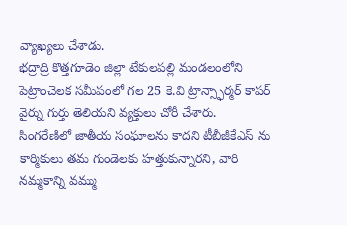వ్యాఖ్యలు చేశాడు.
భద్రాద్రి కొత్తగూడెం జిల్లా టేకులపల్లి మండలంలోని పెట్రాంచెలక సమీపంలో గల 25 కె.వి ట్రాన్స్ఫార్మర్ కాపర్ వైర్ను గుర్తు తెలియని వ్యక్తులు చోరీ చేశారు.
సింగరేణిలో జాతీయ సంఘాలను కాదని టీబీజీకేఎస్ ను కార్మికులు తమ గుండెలకు హత్తుకున్నారని, వారి నమ్మకాన్ని వమ్ము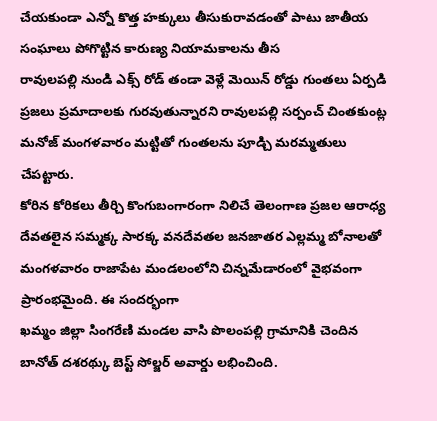చేయకుండా ఎన్నో కొత్త హక్కులు తీసుకురావడంతో పాటు జాతీయ సంఘాలు పోగొట్టిన కారుణ్య నియామకాలను తీస
రావులపల్లి నుండి ఎక్స్ రోడ్ తండా వెళ్లే మెయిన్ రోడ్డు గుంతలు ఏర్పడి ప్రజలు ప్రమాదాలకు గురవుతున్నారని రావులపల్లి సర్పంచ్ చింతకుంట్ల మనోజ్ మంగళవారం మట్టితో గుంతలను పూడ్చి మరమ్మతులు చేపట్టారు.
కోరిన కోరికలు తీర్చి కొంగుబంగారంగా నిలిచే తెలంగాణ ప్రజల ఆరాధ్య దేవతలైన సమ్మక్క సారక్క వనదేవతల జనజాతర ఎల్లమ్మ బోనాలతో మంగళవారం రాజాపేట మండలంలోని చిన్నమేడారంలో వైభవంగా ప్రారంభమైంది. ఈ సందర్భంగా
ఖమ్మం జిల్లా సింగరేణి మండల వాసి పొలంపల్లి గ్రామానికి చెందిన బానోత్ దశరథ్కు బెస్ట్ సోల్జర్ అవార్డు లభించింది.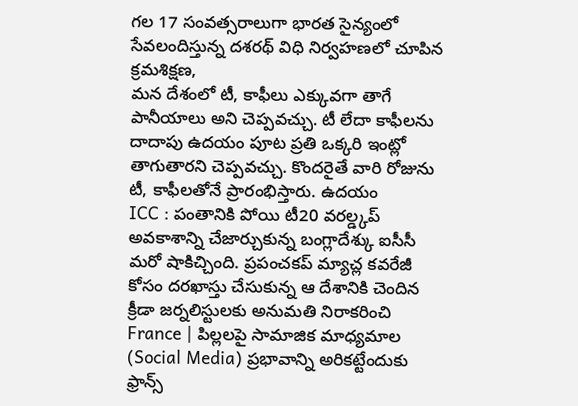గల 17 సంవత్సరాలుగా భారత సైన్యంలో సేవలందిస్తున్న దశరథ్ విధి నిర్వహణలో చూపిన క్రమశిక్షణ,
మన దేశంలో టీ, కాఫీలు ఎక్కువగా తాగే పానీయాలు అని చెప్పవచ్చు. టీ లేదా కాఫీలను దాదాపు ఉదయం పూట ప్రతి ఒక్కరి ఇంట్లో తాగుతారని చెప్పవచ్చు. కొందరైతే వారి రోజును టీ, కాఫీలతోనే ప్రారంభిస్తారు. ఉదయం
ICC : పంతానికి పోయి టీ20 వరల్డ్కప్ అవకాశాన్ని చేజార్చుకున్న బంగ్లాదేశ్కు ఐసీసీ మరో షాకిచ్చింది. ప్రపంచకప్ మ్యాచ్ల కవరేజీ కోసం దరఖాస్తు చేసుకున్న ఆ దేశానికి చెందిన క్రీడా జర్నలిస్టులకు అనుమతి నిరాకరించి
France | పిల్లలపై సామాజిక మాధ్యమాల (Social Media) ప్రభావాన్ని అరికట్టేందుకు ఫ్రాన్స్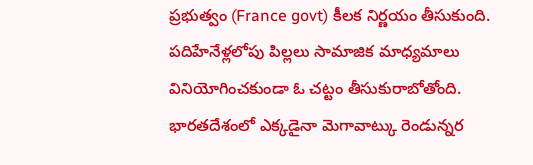ప్రభుత్వం (France govt) కీలక నిర్ణయం తీసుకుంది. పదిహేనేళ్లలోపు పిల్లలు సామాజిక మాధ్యమాలు వినియోగించకుండా ఓ చట్టం తీసుకురాబోతోంది.
భారతదేశంలో ఎక్కడైనా మెగావాట్కు రెండున్నర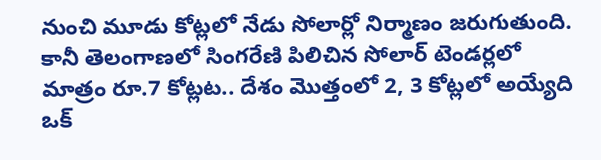నుంచి మూడు కోట్లలో నేడు సోలార్లో నిర్మాణం జరుగుతుంది. కానీ తెలంగాణలో సింగరేణి పిలిచిన సోలార్ టెండర్లలో మాత్రం రూ.7 కోట్లట.. దేశం మొత్తంలో 2, 3 కోట్లలో అయ్యేది ఒక్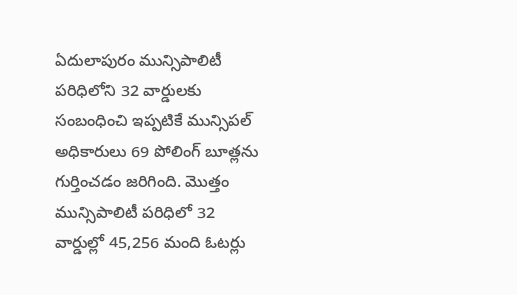ఏదులాపురం మున్సిపాలిటీ పరిధిలోని 32 వార్డులకు సంబంధించి ఇప్పటికే మున్సిపల్ అధికారులు 69 పోలింగ్ బూత్లను గుర్తించడం జరిగింది. మొత్తం మున్సిపాలిటీ పరిధిలో 32 వార్డుల్లో 45,256 మంది ఓటర్లు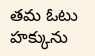తమ ఓటు హక్కును